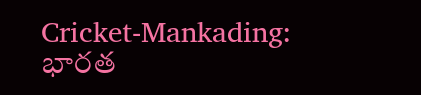Cricket-Mankading: భారత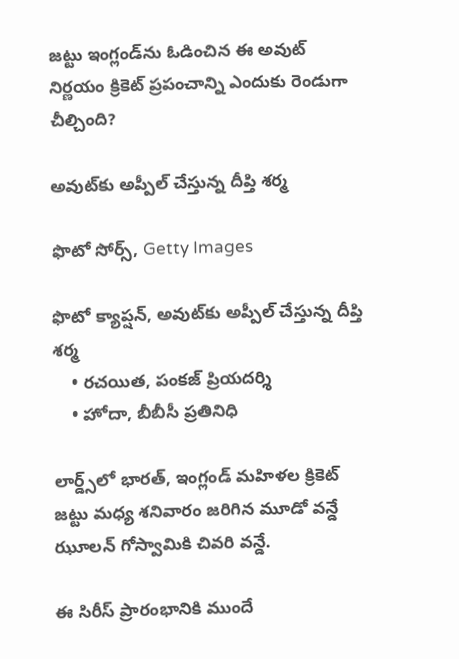జట్టు ఇంగ్లండ్‌ను ఓడించిన ఈ అవుట్‌ నిర్ణయం క్రికెట్ ప్రపంచాన్ని ఎందుకు రెండుగా చీల్చింది?

అవుట్‌కు అప్పీల్ చేస్తున్న దీప్తి శర్మ

ఫొటో సోర్స్, Getty Images

ఫొటో క్యాప్షన్, అవుట్‌కు అప్పీల్ చేస్తున్న దీప్తి శర్మ
    • రచయిత, పంకజ్ ప్రియదర్శి
    • హోదా, బీబీసీ ప్రతినిధి

లార్డ్స్‌లో భారత్, ఇంగ్లండ్ మహిళల క్రికెట్ జట్టు మధ్య శనివారం జరిగిన మూడో వన్డే ఝూలన్ గోస్వామికి చివరి వన్డే.

ఈ సిరీస్ ప్రారంభానికి ముందే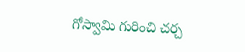గోస్వామి గురించి చర్చ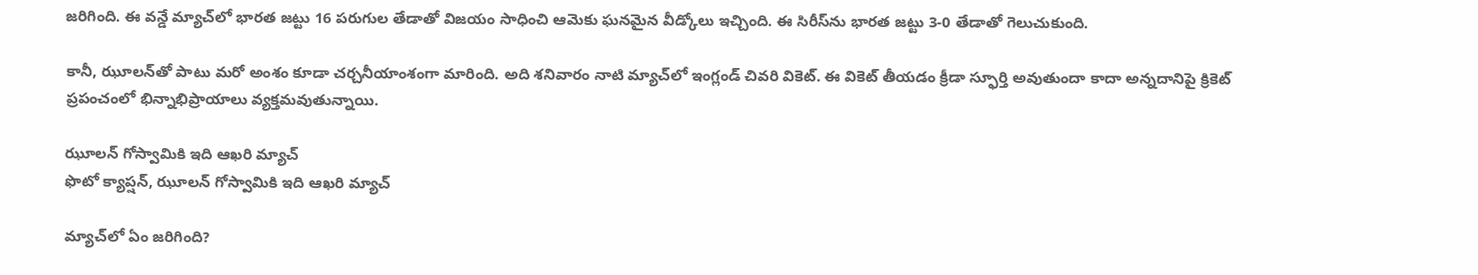జరిగింది. ఈ వన్డే మ్యాచ్‌లో భారత జట్టు 16 పరుగుల తేడాతో విజయం సాధించి ఆమెకు ఘనమైన వీడ్కోలు ఇచ్చింది. ఈ సిరీస్‌ను భారత జట్టు 3-0 తేడాతో గెలుచుకుంది.

కానీ, ఝూలన్‌తో పాటు మరో అంశం కూడా చర్చనీయాంశంగా మారింది. అది శనివారం నాటి మ్యాచ్‌లో ఇంగ్లండ్‌ చివరి వికెట్‌. ఈ వికెట్ తీయడం క్రీడా స్ఫూర్తి అవుతుందా కాదా అన్నదానిపై క్రికెట్ ప్రపంచంలో భిన్నాభిప్రాయాలు వ్యక్తమవుతున్నాయి.

ఝూలన్ గోస్వామికి ఇది ఆఖరి మ్యాచ్
ఫొటో క్యాప్షన్, ఝూలన్ గోస్వామికి ఇది ఆఖరి మ్యాచ్

మ్యాచ్‌లో ఏం జరిగింది?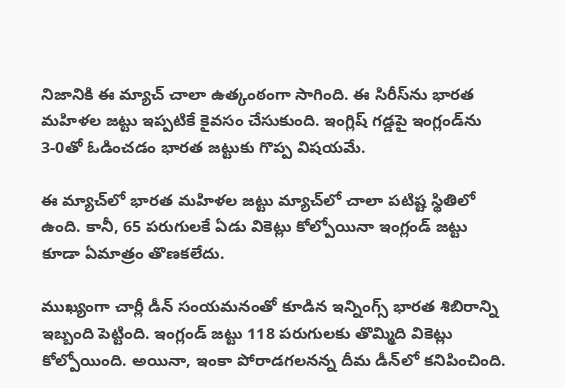నిజానికి ఈ మ్యాచ్ చాలా ఉత్కంఠంగా సాగింది. ఈ సిరీస్‌ను భారత మహిళల జట్టు ఇప్పటికే కైవసం చేసుకుంది. ఇంగ్లిష్ గడ్డపై ఇంగ్లండ్‌ను 3-0తో ఓడించడం భారత జట్టుకు గొప్ప విషయమే.

ఈ మ్యాచ్‌లో భారత మహిళల జట్టు మ్యాచ్‌లో చాలా పటిష్ట స్థితిలో ఉంది. కానీ, 65 పరుగులకే ఏడు వికెట్లు కోల్పోయినా ఇంగ్లండ్ జట్టు కూడా ఏమాత్రం తొణకలేదు.

ముఖ్యంగా చార్లీ డీన్ సంయమనంతో కూడిన ఇన్నింగ్స్ భారత శిబిరాన్ని ఇబ్బంది పెట్టింది. ఇంగ్లండ్‌ జట్టు 118 పరుగులకు తొమ్మిది వికెట్లు కోల్పోయింది. అయినా, ఇంకా పోరాడగలనన్న దీమ డీన్‌లో కనిపించింది.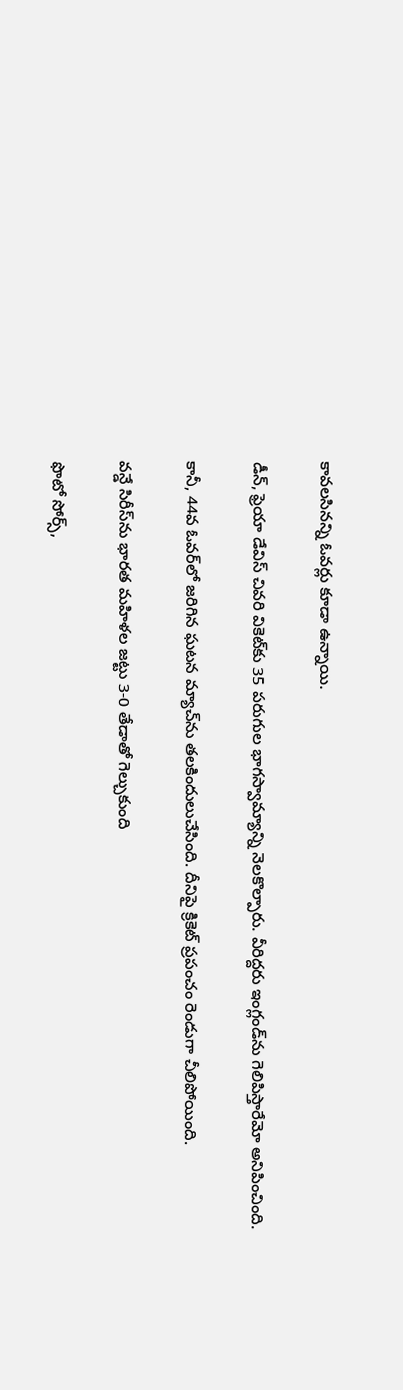కావలసినన్ని ఓవర్లు కూడా ఉన్నాయి.

డీన్, ఫ్రెయా డేవిస్ చివరి వికెట్‌కు 35 పరుగుల భాగస్వామ్యాన్ని నెలకొల్పారు. వీరిద్దరు ఇంగ్లండ్‌ను గెలిపిస్తారేమో అనిపించింది.

కానీ, 44వ ఓవర్‌లో జరిగిన ఘటన మ్యాచ్‌ను తలకిందులుచేసింది. దీనిపై క్రికెట్ ప్రపంచం రెండుగా చీలిపోయింది.

వన్డే సిరీస్‌ను భారత మహిళల జట్టు 3-0 తేడాతో గెల్చుకుంది

ఫొటో సోర్స్,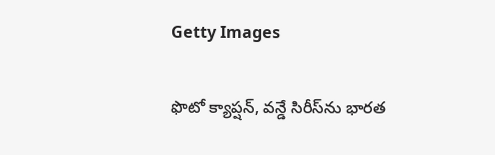Getty Images

ఫొటో క్యాప్షన్, వన్డే సిరీస్‌ను భారత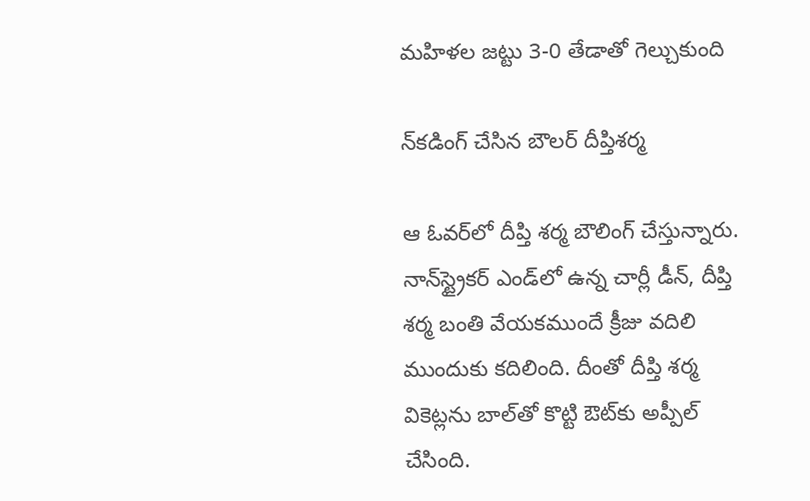మహిళల జట్టు 3-0 తేడాతో గెల్చుకుంది

న్‌కడింగ్ చేసిన బౌలర్ దీప్తిశర్మ

ఆ ఓవర్‌లో దీప్తి శర్మ బౌలింగ్ చేస్తున్నారు. నాన్‌స్ట్రైకర్ ఎండ్‌లో ఉన్న చార్లీ డీన్, దీప్తి శర్మ బంతి వేయకముందే క్రీజు వదిలి ముందుకు కదిలింది. దీంతో దీప్తి శర్మ వికెట్లను బాల్‌తో కొట్టి ఔట్‌‌కు అప్పీల్ చేసింది.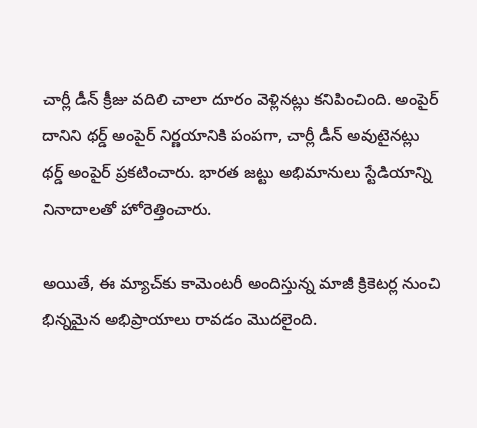చార్లీ డీన్ క్రీజు వదిలి చాలా దూరం వెళ్లినట్లు కనిపించింది. అంపైర్ దానిని థర్డ్ అంపైర్‌ నిర్ణయానికి పంపగా, చార్లీ డీన్‌ అవుటైనట్లు థర్డ్ అంపైర్ ప్రకటించారు. భారత జట్టు అభిమానులు స్టేడియాన్ని నినాదాలతో హోరెత్తించారు.

అయితే, ఈ మ్యాచ్‌కు కామెంటరీ అందిస్తున్న మాజీ క్రికెటర్ల నుంచి భిన్నమైన అభిప్రాయాలు రావడం మొదలైంది.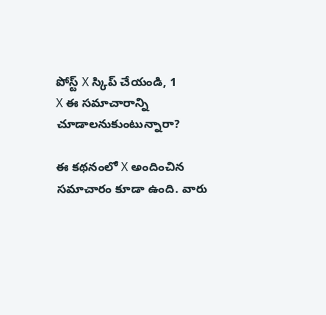పోస్ట్‌ X స్కిప్ చేయండి, 1
X ఈ సమాచారాన్ని చూడాలనుకుంటున్నారా?

ఈ కథనంలో X అందించిన సమాచారం కూడా ఉంది. వారు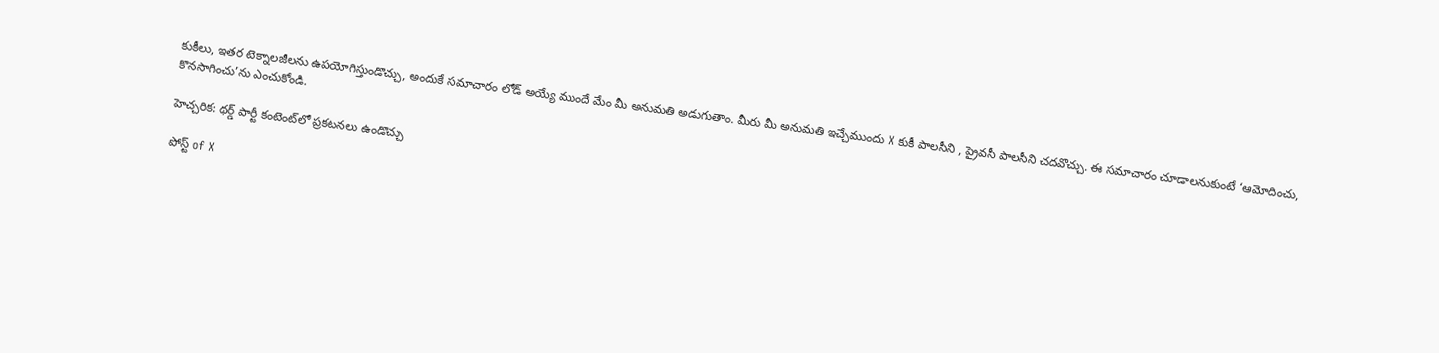కుకీలు, ఇతర టెక్నాలజీలను ఉపయోగిస్తుండొచ్చు, అందుకే సమాచారం లోడ్ అయ్యే ముందే మేం మీ అనుమతి అడుగుతాం. మీరు మీ అనుమతి ఇచ్చేముందు X కుకీ పాలసీని , ప్రైవసీ పాలసీని చదవొచ్చు. ఈ సమాచారం చూడాలనుకుంటే ‘ఆమోదించు, కొనసాగించు’ను ఎంచుకోండి.

హెచ్చరిక: థర్డ్ పార్టీ కంటెంట్‌లో ప్రకటనలు ఉండొచ్చు

పోస్ట్ of X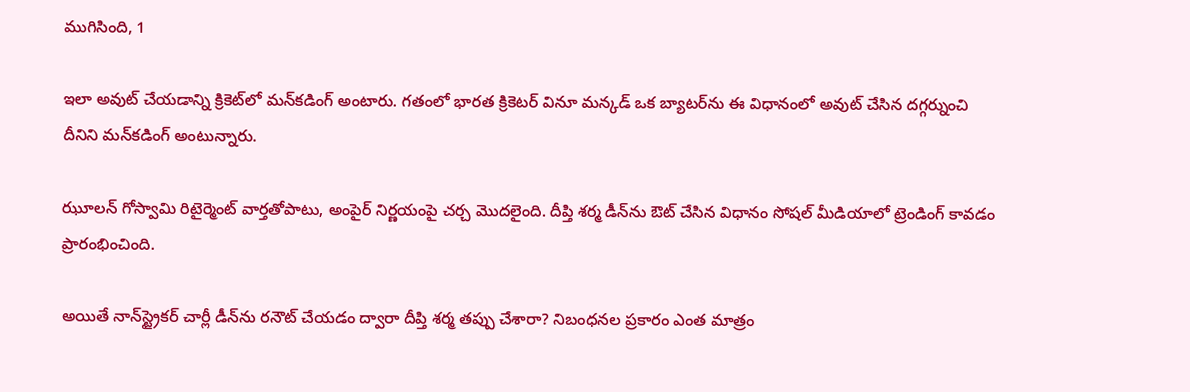ముగిసింది, 1

ఇలా అవుట్ చేయడాన్ని క్రికెట్‌లో మన్‌కడింగ్ అంటారు. గతంలో భారత క్రికెటర్ వినూ మన్కడ్ ఒక బ్యాటర్‌ను ఈ విధానంలో అవుట్ చేసిన దగ్గర్నుంచి దీనిని మన్‌కడింగ్ అంటున్నారు.

ఝూలన్ గోస్వామి రిటైర్మెంట్ వార్తతోపాటు, అంపైర్ నిర్ణయంపై చర్చ మొదలైంది. దీప్తి శర్మ డీన్‌ను ఔట్ చేసిన విధానం సోషల్ మీడియాలో ట్రెండింగ్ కావడం ప్రారంభించింది.

అయితే నాన్‌స్ట్రైకర్ చార్లీ డీన్‌ను రనౌట్ చేయడం ద్వారా దీప్తి శర్మ తప్పు చేశారా? నిబంధనల ప్రకారం ఎంత మాత్రం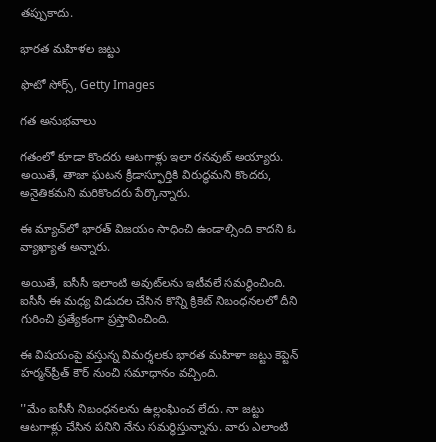తప్పుకాదు.

భారత మహిళల జట్టు

ఫొటో సోర్స్, Getty Images

గత అనుభవాలు

గతంలో కూడా కొందరు ఆటగాళ్లు ఇలా రనవుట్ అయ్యారు. అయితే, తాజా ఘటన క్రీడాస్ఫూర్తికి విరుద్ధమని కొందరు, అనైతికమని మరికొందరు పేర్కొన్నారు.

ఈ మ్యాచ్‌లో భారత్‌ విజయం సాధించి ఉండాల్సింది కాదని ఓ వ్యాఖ్యాత అన్నారు.

అయితే, ఐసీసీ ఇలాంటి అవుట్‌లను ఇటీవలే సమర్థించింది. ఐసీసీ ఈ మధ్య విడుదల చేసిన కొన్ని క్రికెట్ నిబంధనలలో దీని గురించి ప్రత్యేకంగా ప్రస్తావించింది.

ఈ విషయంపై వస్తున్న విమర్శలకు భారత మహిళా జట్టు కెప్టెన్ హర్మన్‌ప్రీత్ కౌర్ నుంచి సమాధానం వచ్చింది.

''మేం ఐసీసీ నిబంధనలను ఉల్లంఘించ లేదు. నా జట్టు ఆటగాళ్లు చేసిన పనిని నేను సమర్ధిస్తున్నాను. వారు ఎలాంటి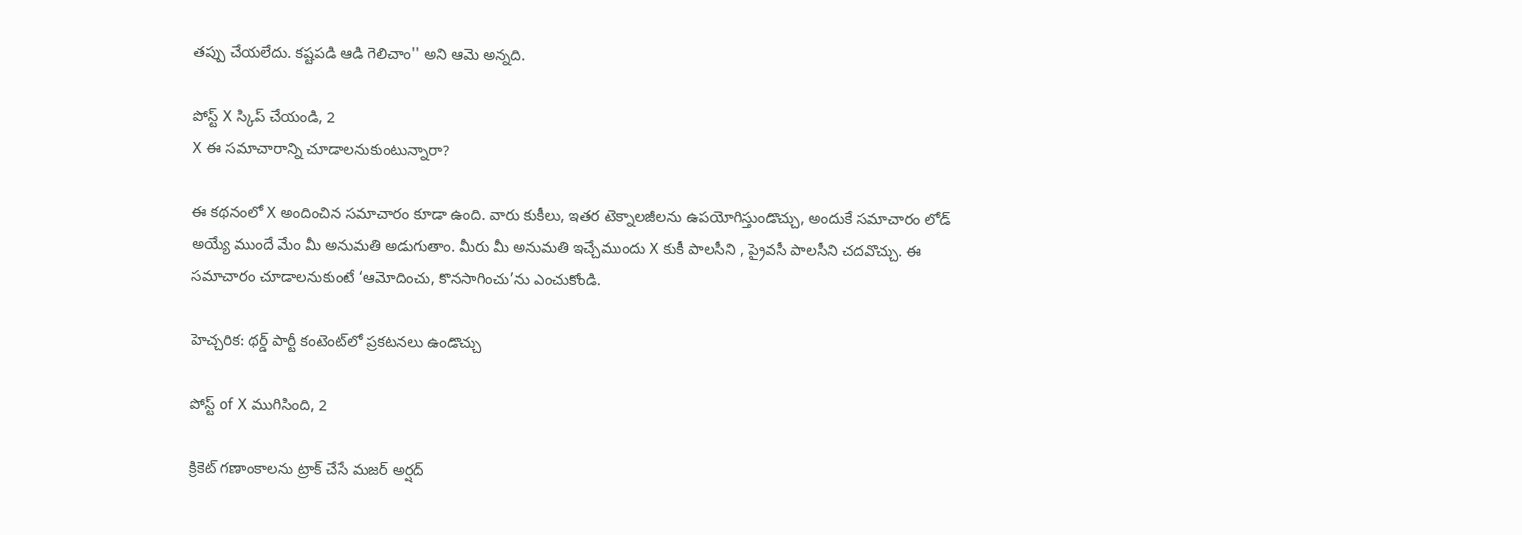తప్పు చేయలేదు. కష్టపడి ఆడి గెలిచాం'' అని ఆమె అన్నది.

పోస్ట్‌ X స్కిప్ చేయండి, 2
X ఈ సమాచారాన్ని చూడాలనుకుంటున్నారా?

ఈ కథనంలో X అందించిన సమాచారం కూడా ఉంది. వారు కుకీలు, ఇతర టెక్నాలజీలను ఉపయోగిస్తుండొచ్చు, అందుకే సమాచారం లోడ్ అయ్యే ముందే మేం మీ అనుమతి అడుగుతాం. మీరు మీ అనుమతి ఇచ్చేముందు X కుకీ పాలసీని , ప్రైవసీ పాలసీని చదవొచ్చు. ఈ సమాచారం చూడాలనుకుంటే ‘ఆమోదించు, కొనసాగించు’ను ఎంచుకోండి.

హెచ్చరిక: థర్డ్ పార్టీ కంటెంట్‌లో ప్రకటనలు ఉండొచ్చు

పోస్ట్ of X ముగిసింది, 2

క్రికెట్ గణాంకాలను ట్రాక్ చేసే మజర్ అర్షద్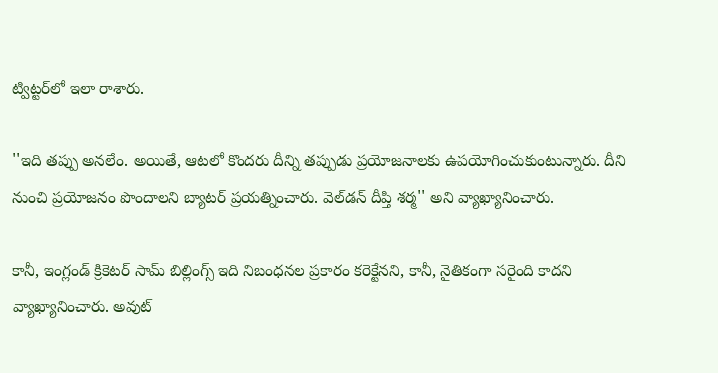ట్విట్టర్‌లో ఇలా రాశారు.

''ఇది తప్పు అనలేం. అయితే, ఆటలో కొందరు దీన్ని తప్పుడు ప్రయోజనాలకు ఉపయోగించుకుంటున్నారు. దీని నుంచి ప్రయోజనం పొందాలని బ్యాటర్ ప్రయత్నించారు. వెల్‌డన్ దీప్తి శర్మ'' అని వ్యాఖ్యానించారు.

కానీ, ఇంగ్లండ్ క్రికెటర్ సామ్ బిల్లింగ్స్ ఇది నిబంధనల ప్రకారం కరెక్టేనని, కానీ, నైతికంగా సరైంది కాదని వ్యాఖ్యానించారు. అవుట్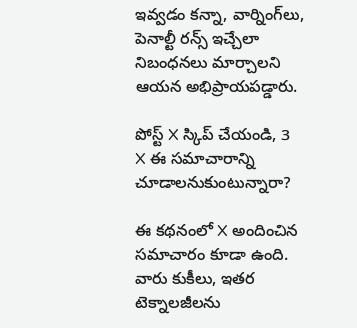ఇవ్వడం కన్నా, వార్నింగ్‌లు, పెనాల్టీ రన్స్ ఇచ్చేలా నిబంధనలు మార్చాలని ఆయన అభిప్రాయపడ్డారు.

పోస్ట్‌ X స్కిప్ చేయండి, 3
X ఈ సమాచారాన్ని చూడాలనుకుంటున్నారా?

ఈ కథనంలో X అందించిన సమాచారం కూడా ఉంది. వారు కుకీలు, ఇతర టెక్నాలజీలను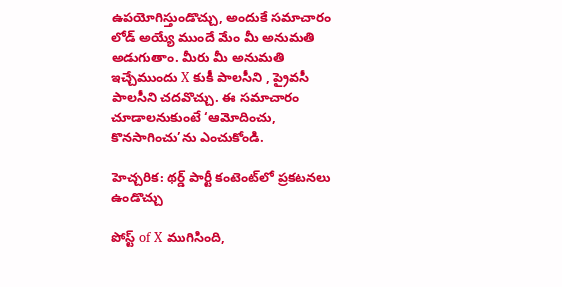ఉపయోగిస్తుండొచ్చు, అందుకే సమాచారం లోడ్ అయ్యే ముందే మేం మీ అనుమతి అడుగుతాం. మీరు మీ అనుమతి ఇచ్చేముందు X కుకీ పాలసీని , ప్రైవసీ పాలసీని చదవొచ్చు. ఈ సమాచారం చూడాలనుకుంటే ‘ఆమోదించు, కొనసాగించు’ను ఎంచుకోండి.

హెచ్చరిక: థర్డ్ పార్టీ కంటెంట్‌లో ప్రకటనలు ఉండొచ్చు

పోస్ట్ of X ముగిసింది,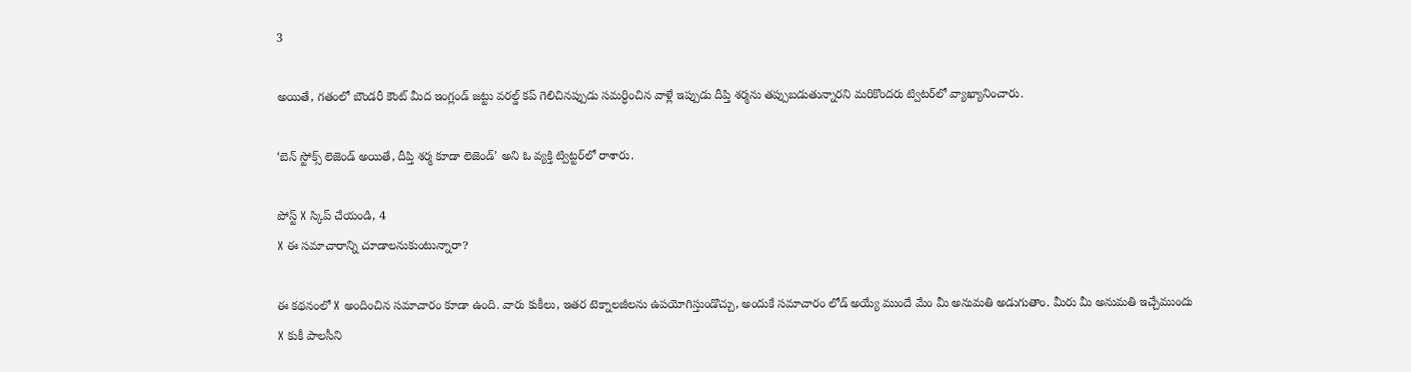3

అయితే, గతంలో బౌండరీ కౌంట్ మీద ఇంగ్లండ్ జట్టు వరల్డ్ కప్ గెలిచినప్పుడు సమర్ధించిన వాళ్లే ఇప్పుడు దీప్తి శర్మను తప్పుబడుతున్నారని మరికొందరు ట్విటర్‌లో వ్యాఖ్యానించారు.

‘బెన్ స్టోక్స్ లెజెండ్ అయితే, దీప్తి శర్మ కూడా లెజెండ్’ అని ఓ వ్యక్తి ట్విట్టర్‌లో రాశారు.

పోస్ట్‌ X స్కిప్ చేయండి, 4
X ఈ సమాచారాన్ని చూడాలనుకుంటున్నారా?

ఈ కథనంలో X అందించిన సమాచారం కూడా ఉంది. వారు కుకీలు, ఇతర టెక్నాలజీలను ఉపయోగిస్తుండొచ్చు, అందుకే సమాచారం లోడ్ అయ్యే ముందే మేం మీ అనుమతి అడుగుతాం. మీరు మీ అనుమతి ఇచ్చేముందు X కుకీ పాలసీని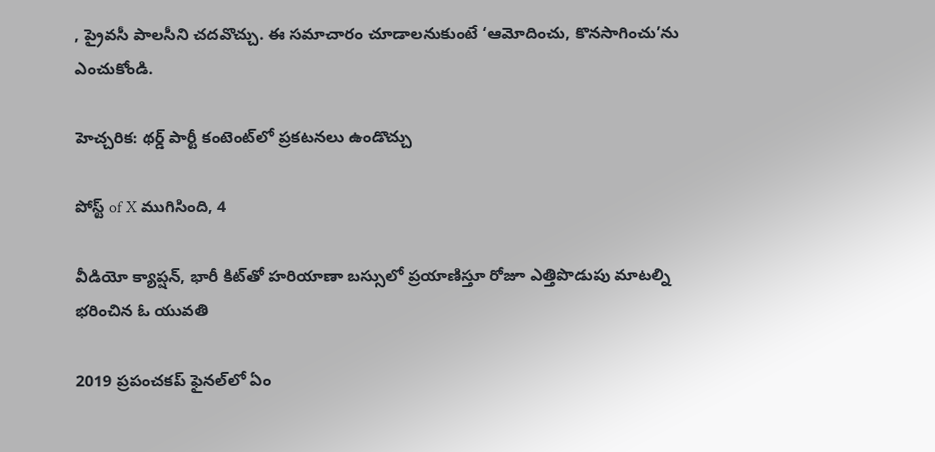, ప్రైవసీ పాలసీని చదవొచ్చు. ఈ సమాచారం చూడాలనుకుంటే ‘ఆమోదించు, కొనసాగించు’ను ఎంచుకోండి.

హెచ్చరిక: థర్డ్ పార్టీ కంటెంట్‌లో ప్రకటనలు ఉండొచ్చు

పోస్ట్ of X ముగిసింది, 4

వీడియో క్యాప్షన్, భారీ కిట్‌తో హరియాణా బస్సులో ప్రయాణిస్తూ రోజూ ఎత్తిపొడుపు మాటల్ని భరించిన ఓ యువతి

2019 ప్రపంచకప్ ఫైనల్‌లో ఏం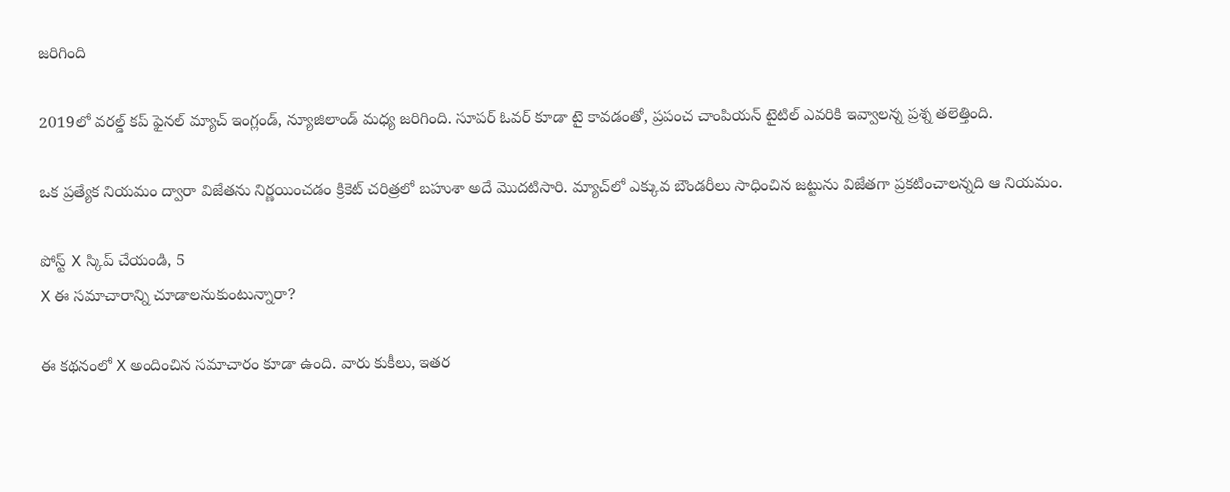జరిగింది

2019లో వరల్డ్ కప్ ఫైనల్ మ్యాచ్ ఇంగ్లండ్, న్యూజిలాండ్ మధ్య జరిగింది. సూపర్ ఓవర్ కూడా టై కావడంతో, ప్రపంచ చాంపియన్ టైటిల్ ఎవరికి ఇవ్వాలన్న ప్రశ్న తలెత్తింది.

ఒక ప్రత్యేక నియమం ద్వారా విజేతను నిర్ణయించడం క్రికెట్ చరిత్రలో బహుశా అదే మొదటిసారి. మ్యాచ్‌లో ఎక్కువ బౌండరీలు సాధించిన జట్టును విజేతగా ప్రకటించాలన్నది ఆ నియమం.

పోస్ట్‌ X స్కిప్ చేయండి, 5
X ఈ సమాచారాన్ని చూడాలనుకుంటున్నారా?

ఈ కథనంలో X అందించిన సమాచారం కూడా ఉంది. వారు కుకీలు, ఇతర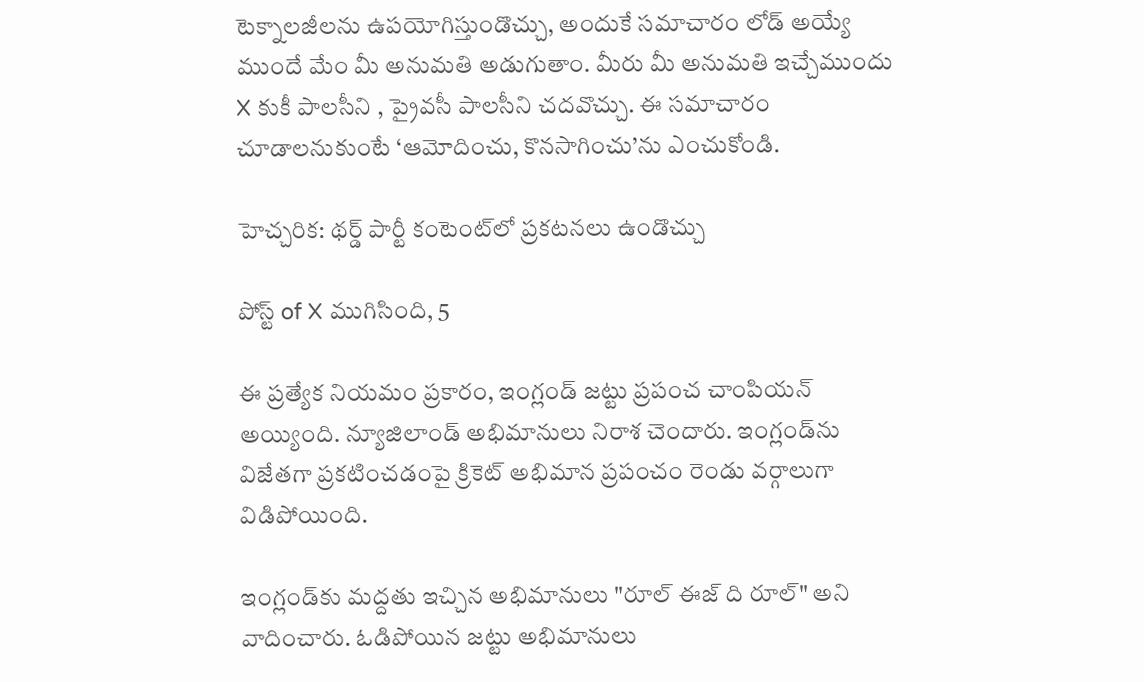టెక్నాలజీలను ఉపయోగిస్తుండొచ్చు, అందుకే సమాచారం లోడ్ అయ్యే ముందే మేం మీ అనుమతి అడుగుతాం. మీరు మీ అనుమతి ఇచ్చేముందు X కుకీ పాలసీని , ప్రైవసీ పాలసీని చదవొచ్చు. ఈ సమాచారం చూడాలనుకుంటే ‘ఆమోదించు, కొనసాగించు’ను ఎంచుకోండి.

హెచ్చరిక: థర్డ్ పార్టీ కంటెంట్‌లో ప్రకటనలు ఉండొచ్చు

పోస్ట్ of X ముగిసింది, 5

ఈ ప్రత్యేక నియమం ప్రకారం, ఇంగ్లండ్ జట్టు ప్రపంచ చాంపియన్ అయ్యింది. న్యూజిలాండ్ అభిమానులు నిరాశ చెందారు. ఇంగ్లండ్‌ను విజేతగా ప్రకటించడంపై క్రికెట్ అభిమాన ప్రపంచం రెండు వర్గాలుగా విడిపోయింది.

ఇంగ్లండ్‌కు మద్దతు ఇచ్చిన అభిమానులు "రూల్ ఈజ్ ది రూల్" అని వాదించారు. ఓడిపోయిన జట్టు అభిమానులు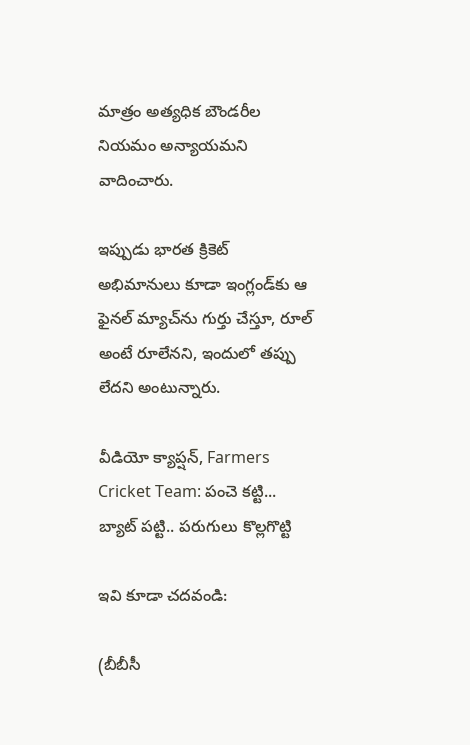మాత్రం అత్యధిక బౌండరీల నియమం అన్యాయమని వాదించారు.

ఇప్పుడు భారత క్రికెట్ అభిమానులు కూడా ఇంగ్లండ్‌కు ఆ ఫైనల్ మ్యాచ్‌ను గుర్తు చేస్తూ, రూల్‌ అంటే రూలేనని, ఇందులో తప్పు లేదని అంటున్నారు.

వీడియో క్యాప్షన్, Farmers Cricket Team: పంచె కట్టి... బ్యాట్ పట్టి.. పరుగులు కొల్లగొట్టి

ఇవి కూడా చదవండి:

(బీబీసీ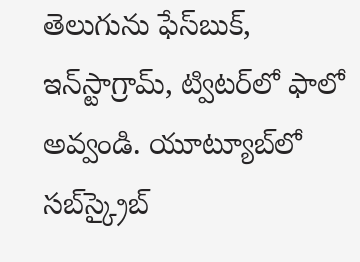తెలుగును ఫేస్‌బుక్, ఇన్‌స్టాగ్రామ్‌, ట్విటర్‌లో ఫాలో అవ్వండి. యూట్యూబ్‌లో సబ్‌స్క్రైబ్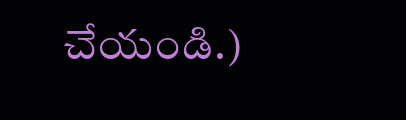చేయండి.)